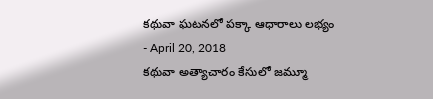కథువా ఘటనలో పక్కా ఆధారాలు లభ్యం
- April 20, 2018
కథువా అత్యాచారం కేసులో జమ్మూ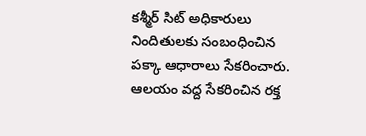కశ్మీర్ సిట్ అధికారులు నిందితులకు సంబంధించిన పక్కా ఆధారాలు సేకరించారు. ఆలయం వద్ద సేకరించిన రక్త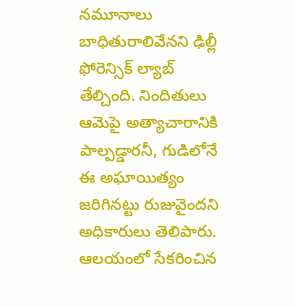నమూనాలు బాధితురాలివేనని ఢిల్లీ ఫోరెన్సిక్ ల్యాబ్ తేల్చింది. నిందితులు ఆమెపై అత్యాచారానికి పాల్పడ్డారనీ, గుడిలోనే ఈ అఘాయిత్యం జరిగినట్టు రుజువైందని అధికారులు తెలిపారు. ఆలయంలో సేకరించిన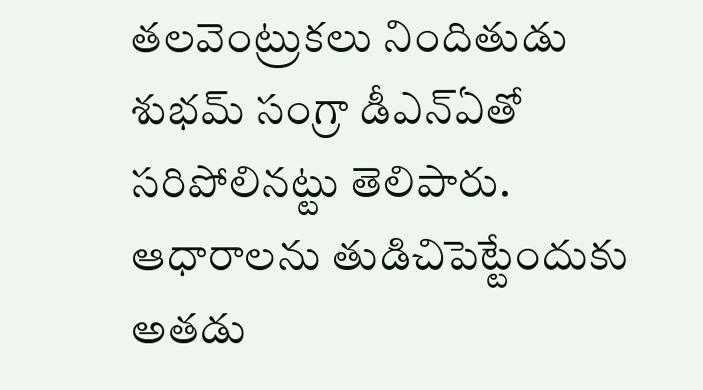తలవెంట్రుకలు నిందితుడు శుభమ్ సంగ్రా డీఎన్ఏతో సరిపోలినట్టు తెలిపారు. ఆధారాలను తుడిచిపెట్టేందుకు అతడు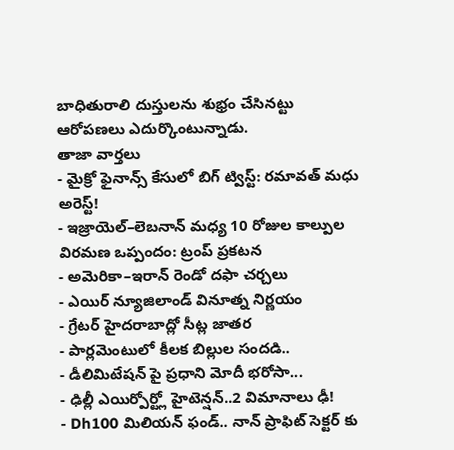బాధితురాలి దుస్తులను శుభ్రం చేసినట్టు ఆరోపణలు ఎదుర్కొంటున్నాడు.
తాజా వార్తలు
- మైక్రో ఫైనాన్స్ కేసులో బిగ్ ట్విస్ట్: రమావత్ మధు అరెస్ట్!
- ఇజ్రాయెల్–లెబనాన్ మధ్య 10 రోజుల కాల్పుల విరమణ ఒప్పందం: ట్రంప్ ప్రకటన
- అమెరికా–ఇరాన్ రెండో దఫా చర్చలు
- ఎయిర్ న్యూజిలాండ్ వినూత్న నిర్ణయం
- గ్రేటర్ హైదరాబాద్లో సీట్ల జాతర
- పార్లమెంటులో కీలక బిల్లుల సందడి..
- డీలిమిటేషన్ పై ప్రధాని మోదీ భరోసా...
- ఢిల్లీ ఎయిర్పోర్ట్లో హైటెన్షన్..2 విమానాలు ఢీ!
- Dh100 మిలియన్ ఫండ్.. నాన్ ప్రాఫిట్ సెక్టర్ కు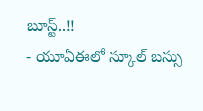బూస్ట్..!!
- యూఏఈలో స్కూల్ బస్సు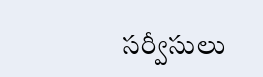సర్వీసులు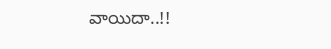వాయిదా..!!